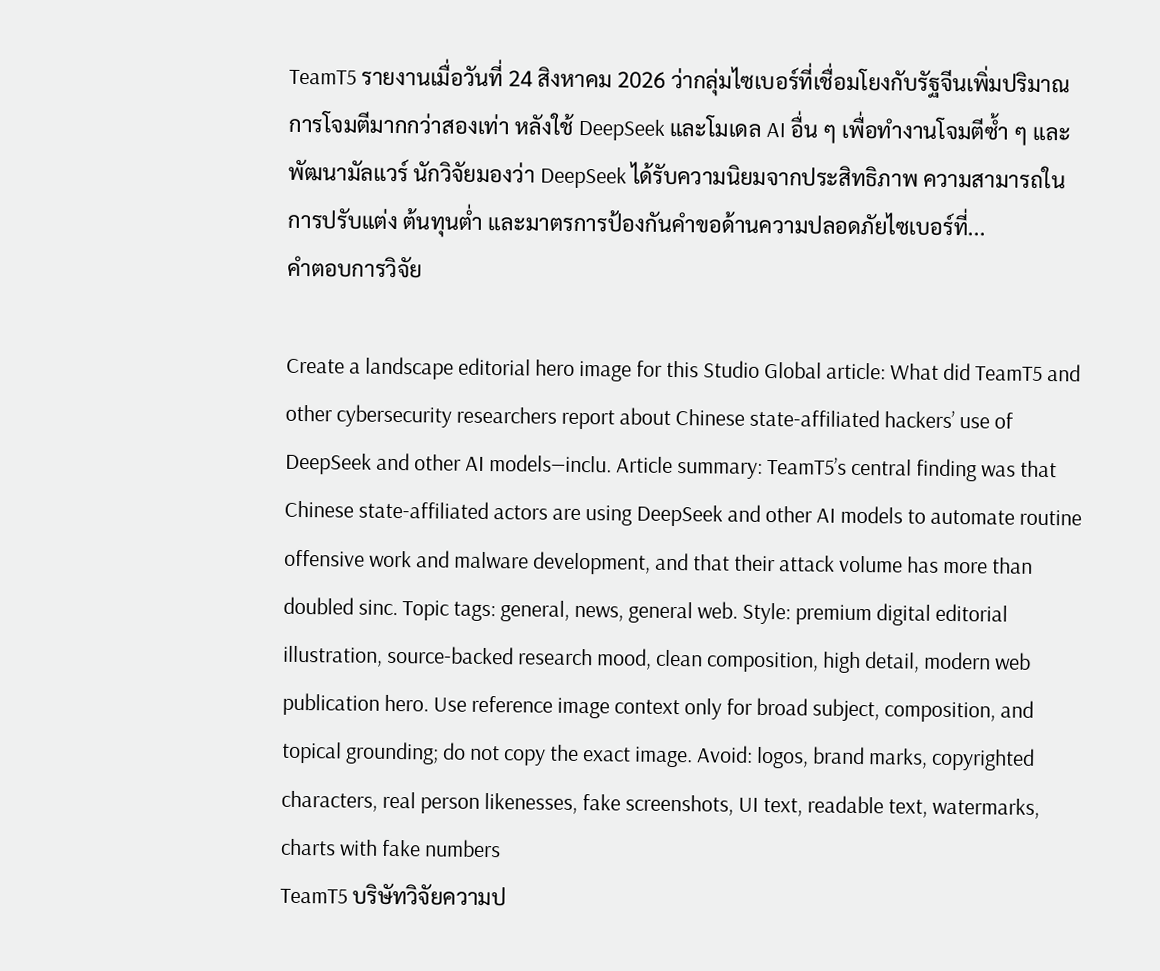TeamT5 รายงานเมื่อวันที่ 24 สิงหาคม 2026 ว่ากลุ่มไซเบอร์ที่เชื่อมโยงกับรัฐจีนเพิ่มปริมาณการโจมตีมากกว่าสองเท่า หลังใช้ DeepSeek และโมเดล AI อื่น ๆ เพื่อทำงานโจมตีซ้ำ ๆ และพัฒนามัลแวร์ นักวิจัยมองว่า DeepSeek ได้รับความนิยมจากประสิทธิภาพ ความสามารถในการปรับแต่ง ต้นทุนต่ำ และมาตรการป้องกันคำขอด้านความปลอดภัยไซเบอร์ที่...
คำตอบการวิจัย

Create a landscape editorial hero image for this Studio Global article: What did TeamT5 and other cybersecurity researchers report about Chinese state-affiliated hackers’ use of DeepSeek and other AI models—inclu. Article summary: TeamT5’s central finding was that Chinese state-affiliated actors are using DeepSeek and other AI models to automate routine offensive work and malware development, and that their attack volume has more than doubled sinc. Topic tags: general, news, general web. Style: premium digital editorial illustration, source-backed research mood, clean composition, high detail, modern web publication hero. Use reference image context only for broad subject, composition, and topical grounding; do not copy the exact image. Avoid: logos, brand marks, copyrighted characters, real person likenesses, fake screenshots, UI text, readable text, watermarks, charts with fake numbers
TeamT5 บริษัทวิจัยความป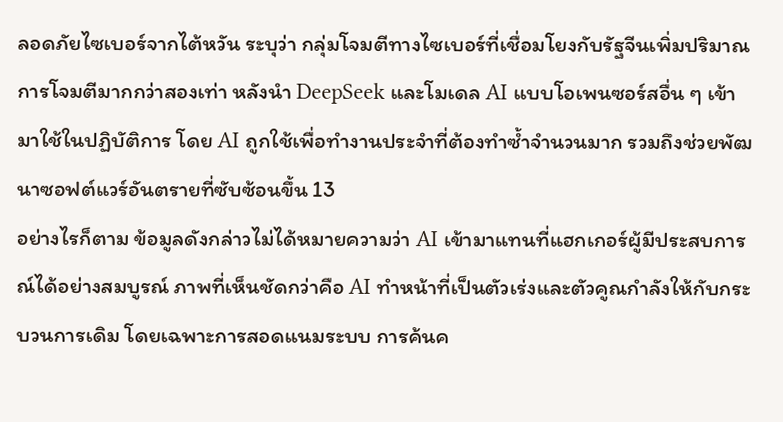ลอดภัยไซเบอร์จากไต้หวัน ระบุว่า กลุ่มโจมตีทางไซเบอร์ที่เชื่อมโยงกับรัฐจีนเพิ่มปริมาณการโจมตีมากกว่าสองเท่า หลังนำ DeepSeek และโมเดล AI แบบโอเพนซอร์สอื่น ๆ เข้ามาใช้ในปฏิบัติการ โดย AI ถูกใช้เพื่อทำงานประจำที่ต้องทำซ้ำจำนวนมาก รวมถึงช่วยพัฒนาซอฟต์แวร์อันตรายที่ซับซ้อนขึ้น 13
อย่างไรก็ตาม ข้อมูลดังกล่าวไม่ได้หมายความว่า AI เข้ามาแทนที่แฮกเกอร์ผู้มีประสบการณ์ได้อย่างสมบูรณ์ ภาพที่เห็นชัดกว่าคือ AI ทำหน้าที่เป็นตัวเร่งและตัวคูณกำลังให้กับกระบวนการเดิม โดยเฉพาะการสอดแนมระบบ การค้นค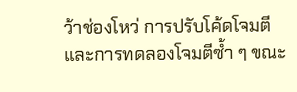ว้าช่องโหว่ การปรับโค้ดโจมตี และการทดลองโจมตีซ้ำ ๆ ขณะ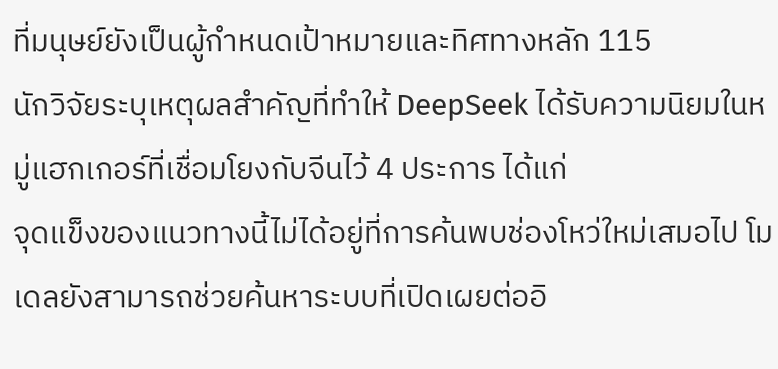ที่มนุษย์ยังเป็นผู้กำหนดเป้าหมายและทิศทางหลัก 115
นักวิจัยระบุเหตุผลสำคัญที่ทำให้ DeepSeek ได้รับความนิยมในหมู่แฮกเกอร์ที่เชื่อมโยงกับจีนไว้ 4 ประการ ได้แก่
จุดแข็งของแนวทางนี้ไม่ได้อยู่ที่การค้นพบช่องโหว่ใหม่เสมอไป โมเดลยังสามารถช่วยค้นหาระบบที่เปิดเผยต่ออิ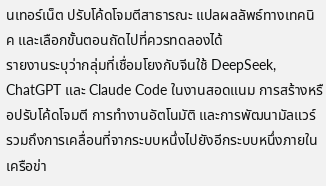นเทอร์เน็ต ปรับโค้ดโจมตีสาธารณะ แปลผลลัพธ์ทางเทคนิค และเลือกขั้นตอนถัดไปที่ควรทดลองได้
รายงานระบุว่ากลุ่มที่เชื่อมโยงกับจีนใช้ DeepSeek, ChatGPT และ Claude Code ในงานสอดแนม การสร้างหรือปรับโค้ดโจมตี การทำงานอัตโนมัติ และการพัฒนามัลแวร์ รวมถึงการเคลื่อนที่จากระบบหนึ่งไปยังอีกระบบหนึ่งภายในเครือข่า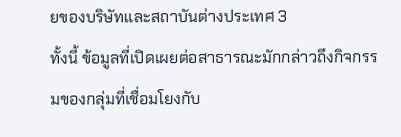ยของบริษัทและสถาบันต่างประเทศ 3
ทั้งนี้ ข้อมูลที่เปิดเผยต่อสาธารณะมักกล่าวถึงกิจกรรมของกลุ่มที่เชื่อมโยงกับ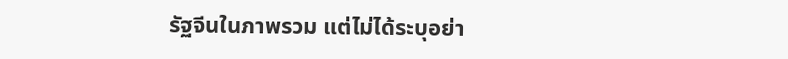รัฐจีนในภาพรวม แต่ไม่ได้ระบุอย่า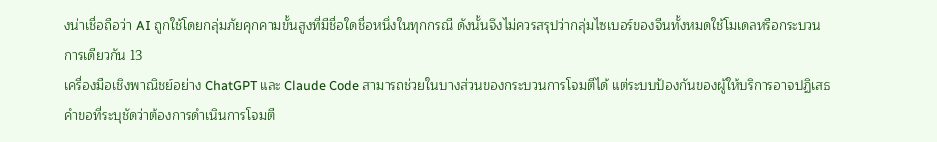งน่าเชื่อถือว่า AI ถูกใช้โดยกลุ่มภัยคุกคามขั้นสูงที่มีชื่อใดชื่อหนึ่งในทุกกรณี ดังนั้นจึงไม่ควรสรุปว่ากลุ่มไซเบอร์ของจีนทั้งหมดใช้โมเดลหรือกระบวนการเดียวกัน 13
เครื่องมือเชิงพาณิชย์อย่าง ChatGPT และ Claude Code สามารถช่วยในบางส่วนของกระบวนการโจมตีได้ แต่ระบบป้องกันของผู้ให้บริการอาจปฏิเสธคำขอที่ระบุชัดว่าต้องการดำเนินการโจมตี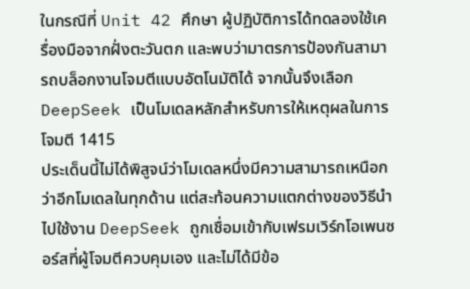ในกรณีที่ Unit 42 ศึกษา ผู้ปฏิบัติการได้ทดลองใช้เครื่องมือจากฝั่งตะวันตก และพบว่ามาตรการป้องกันสามารถบล็อกงานโจมตีแบบอัตโนมัติได้ จากนั้นจึงเลือก DeepSeek เป็นโมเดลหลักสำหรับการให้เหตุผลในการโจมตี 1415
ประเด็นนี้ไม่ได้พิสูจน์ว่าโมเดลหนึ่งมีความสามารถเหนือกว่าอีกโมเดลในทุกด้าน แต่สะท้อนความแตกต่างของวิธีนำไปใช้งาน DeepSeek ถูกเชื่อมเข้ากับเฟรมเวิร์กโอเพนซอร์สที่ผู้โจมตีควบคุมเอง และไม่ได้มีข้อ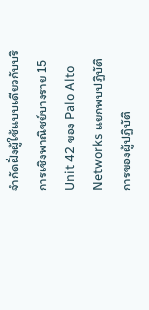จำกัดฝั่งผู้ใช้แบบเดียวกับบริการเชิงพาณิชย์บางราย 15
Unit 42 ของ Palo Alto Networks แยกพบปฏิบัติการของผู้ปฏิบัติ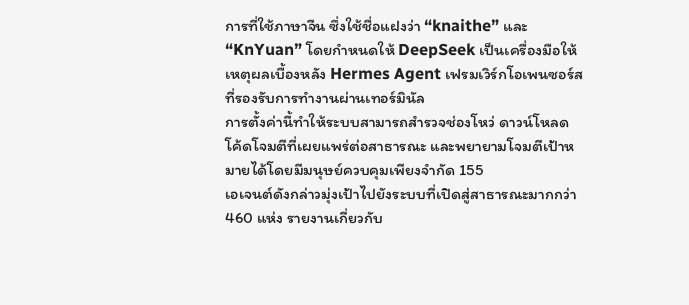การที่ใช้ภาษาจีน ซึ่งใช้ชื่อแฝงว่า “knaithe” และ “KnYuan” โดยกำหนดให้ DeepSeek เป็นเครื่องมือให้เหตุผลเบื้องหลัง Hermes Agent เฟรมเวิร์กโอเพนซอร์สที่รองรับการทำงานผ่านเทอร์มินัล
การตั้งค่านี้ทำให้ระบบสามารถสำรวจช่องโหว่ ดาวน์โหลดโค้ดโจมตีที่เผยแพร่ต่อสาธารณะ และพยายามโจมตีเป้าหมายได้โดยมีมนุษย์ควบคุมเพียงจำกัด 155
เอเจนต์ดังกล่าวมุ่งเป้าไปยังระบบที่เปิดสู่สาธารณะมากกว่า 460 แห่ง รายงานเกี่ยวกับ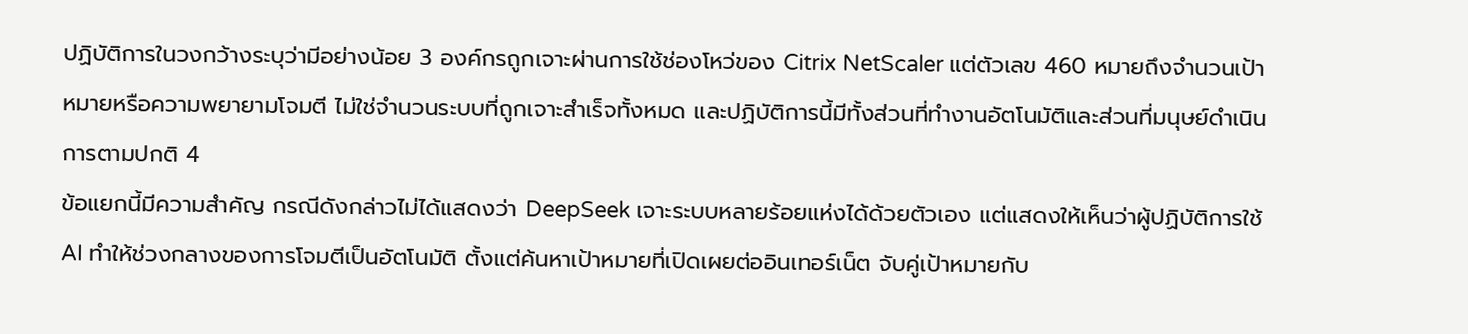ปฏิบัติการในวงกว้างระบุว่ามีอย่างน้อย 3 องค์กรถูกเจาะผ่านการใช้ช่องโหว่ของ Citrix NetScaler แต่ตัวเลข 460 หมายถึงจำนวนเป้าหมายหรือความพยายามโจมตี ไม่ใช่จำนวนระบบที่ถูกเจาะสำเร็จทั้งหมด และปฏิบัติการนี้มีทั้งส่วนที่ทำงานอัตโนมัติและส่วนที่มนุษย์ดำเนินการตามปกติ 4
ข้อแยกนี้มีความสำคัญ กรณีดังกล่าวไม่ได้แสดงว่า DeepSeek เจาะระบบหลายร้อยแห่งได้ด้วยตัวเอง แต่แสดงให้เห็นว่าผู้ปฏิบัติการใช้ AI ทำให้ช่วงกลางของการโจมตีเป็นอัตโนมัติ ตั้งแต่ค้นหาเป้าหมายที่เปิดเผยต่ออินเทอร์เน็ต จับคู่เป้าหมายกับ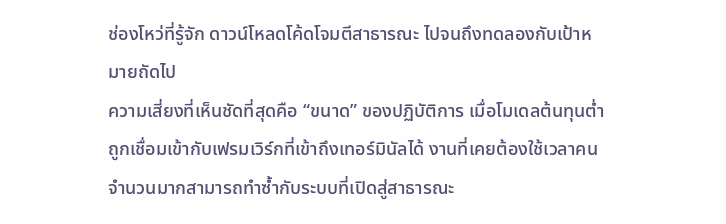ช่องโหว่ที่รู้จัก ดาวน์โหลดโค้ดโจมตีสาธารณะ ไปจนถึงทดลองกับเป้าหมายถัดไป
ความเสี่ยงที่เห็นชัดที่สุดคือ “ขนาด” ของปฏิบัติการ เมื่อโมเดลต้นทุนต่ำถูกเชื่อมเข้ากับเฟรมเวิร์กที่เข้าถึงเทอร์มินัลได้ งานที่เคยต้องใช้เวลาคนจำนวนมากสามารถทำซ้ำกับระบบที่เปิดสู่สาธารณะ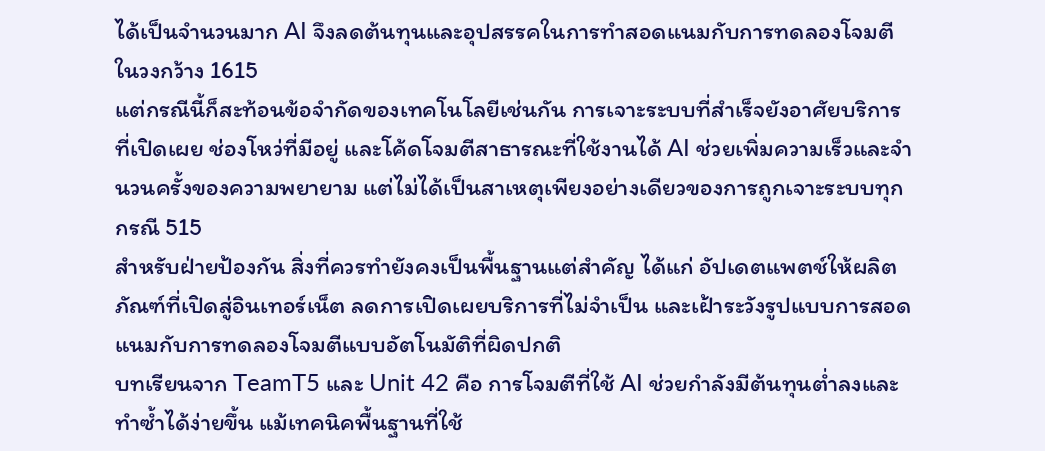ได้เป็นจำนวนมาก AI จึงลดต้นทุนและอุปสรรคในการทำสอดแนมกับการทดลองโจมตีในวงกว้าง 1615
แต่กรณีนี้ก็สะท้อนข้อจำกัดของเทคโนโลยีเช่นกัน การเจาะระบบที่สำเร็จยังอาศัยบริการที่เปิดเผย ช่องโหว่ที่มีอยู่ และโค้ดโจมตีสาธารณะที่ใช้งานได้ AI ช่วยเพิ่มความเร็วและจำนวนครั้งของความพยายาม แต่ไม่ได้เป็นสาเหตุเพียงอย่างเดียวของการถูกเจาะระบบทุกกรณี 515
สำหรับฝ่ายป้องกัน สิ่งที่ควรทำยังคงเป็นพื้นฐานแต่สำคัญ ได้แก่ อัปเดตแพตช์ให้ผลิตภัณฑ์ที่เปิดสู่อินเทอร์เน็ต ลดการเปิดเผยบริการที่ไม่จำเป็น และเฝ้าระวังรูปแบบการสอดแนมกับการทดลองโจมตีแบบอัตโนมัติที่ผิดปกติ
บทเรียนจาก TeamT5 และ Unit 42 คือ การโจมตีที่ใช้ AI ช่วยกำลังมีต้นทุนต่ำลงและทำซ้ำได้ง่ายขึ้น แม้เทคนิคพื้นฐานที่ใช้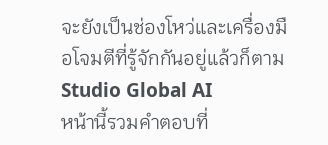จะยังเป็นช่องโหว่และเครื่องมือโจมตีที่รู้จักกันอยู่แล้วก็ตาม
Studio Global AI
หน้านี้รวมคำตอบที่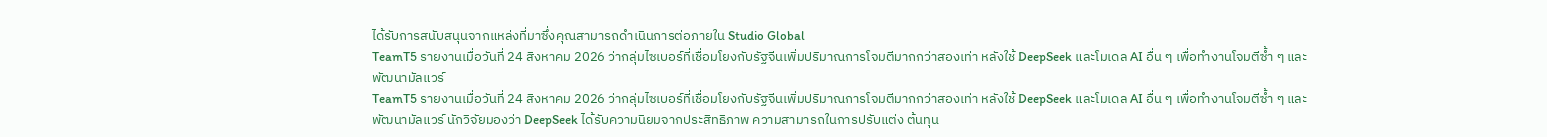ได้รับการสนับสนุนจากแหล่งที่มาซึ่งคุณสามารถดำเนินการต่อภายใน Studio Global
TeamT5 รายงานเมื่อวันที่ 24 สิงหาคม 2026 ว่ากลุ่มไซเบอร์ที่เชื่อมโยงกับรัฐจีนเพิ่มปริมาณการโจมตีมากกว่าสองเท่า หลังใช้ DeepSeek และโมเดล AI อื่น ๆ เพื่อทำงานโจมตีซ้ำ ๆ และพัฒนามัลแวร์
TeamT5 รายงานเมื่อวันที่ 24 สิงหาคม 2026 ว่ากลุ่มไซเบอร์ที่เชื่อมโยงกับรัฐจีนเพิ่มปริมาณการโจมตีมากกว่าสองเท่า หลังใช้ DeepSeek และโมเดล AI อื่น ๆ เพื่อทำงานโจมตีซ้ำ ๆ และพัฒนามัลแวร์ นักวิจัยมองว่า DeepSeek ได้รับความนิยมจากประสิทธิภาพ ความสามารถในการปรับแต่ง ต้นทุน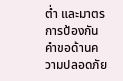ต่ำ และมาตรการป้องกันคำขอด้านความปลอดภัย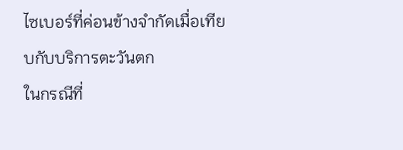ไซเบอร์ที่ค่อนข้างจำกัดเมื่อเทียบกับบริการตะวันตก
ในกรณีที่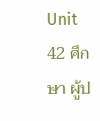Unit 42 ศึกษา ผู้ป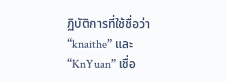ฏิบัติการที่ใช้ชื่อว่า “knaithe” และ “KnYuan” เชื่อ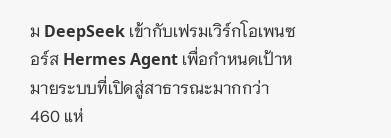ม DeepSeek เข้ากับเฟรมเวิร์กโอเพนซอร์ส Hermes Agent เพื่อกำหนดเป้าหมายระบบที่เปิดสู่สาธารณะมากกว่า 460 แห่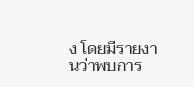ง โดยมีรายงานว่าพบการ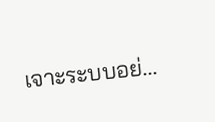เจาะระบบอย่...